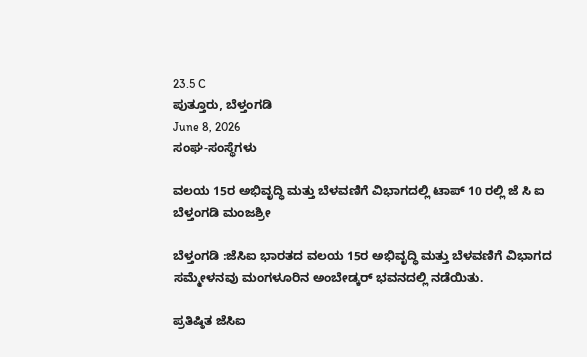23.5 C
ಪುತ್ತೂರು, ಬೆಳ್ತಂಗಡಿ
June 8, 2026
ಸಂಘ-ಸಂಸ್ಥೆಗಳು

ವಲಯ 15ರ ಅಭಿವೃದ್ಧಿ ಮತ್ತು ಬೆಳವಣಿಗೆ ವಿಭಾಗದಲ್ಲಿ ಟಾಪ್ 10 ರಲ್ಲಿ ಜೆ ಸಿ ಐ ಬೆಳ್ತಂಗಡಿ ಮಂಜಶ್ರೀ

ಬೆಳ್ತಂಗಡಿ :ಜೆಸಿಐ ಭಾರತದ ವಲಯ 15ರ ಅಭಿವೃದ್ಧಿ ಮತ್ತು ಬೆಳವಣಿಗೆ ವಿಭಾಗದ ಸಮ್ಮೇಳನವು ಮಂಗಳೂರಿನ ಅಂಬೇಡ್ಕರ್ ಭವನದಲ್ಲಿ ನಡೆಯಿತು.

ಪ್ರತಿಷ್ಠಿತ ಜೆಸಿಐ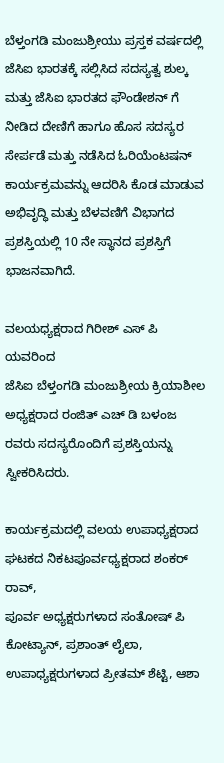ಬೆಳ್ತಂಗಡಿ ಮಂಜುಶ್ರೀಯು ಪ್ರಸ್ತಕ ವರ್ಷದಲ್ಲಿ ಜೆಸಿಐ ಭಾರತಕ್ಕೆ ಸಲ್ಲಿಸಿದ ಸದಸ್ಯತ್ವ ಶುಲ್ಕ ಮತ್ತು ಜೆಸಿಐ ಭಾರತದ ಫೌಂಡೇಶನ್ ಗೆ ನೀಡಿದ ದೇಣಿಗೆ ಹಾಗೂ ಹೊಸ ಸದಸ್ಯರ ಸೇರ್ಪಡೆ ಮತ್ತು ನಡೆಸಿದ ಓರಿಯೆಂಟಷನ್ ಕಾರ್ಯಕ್ರಮವನ್ನು ಆದರಿಸಿ ಕೊಡ ಮಾಡುವ ಅಭಿವೃದ್ಧಿ ಮತ್ತು ಬೆಳವಣಿಗೆ ವಿಭಾಗದ ಪ್ರಶಸ್ತಿಯಲ್ಲಿ 10 ನೇ ಸ್ಥಾನದ ಪ್ರಶಸ್ತಿಗೆ ಭಾಜನವಾಗಿದೆ.

ವಲಯಧ್ಯಕ್ಷರಾದ ಗಿರೀಶ್ ಎಸ್ ಪಿ ಯವರಿಂದ
ಜೆಸಿಐ ಬೆಳ್ತಂಗಡಿ ಮಂಜುಶ್ರೀಯ ಕ್ರಿಯಾಶೀಲ ಅಧ್ಯಕ್ಷರಾದ ರಂಜಿತ್ ಎಚ್ ಡಿ ಬಳಂಜ ರವರು ಸದಸ್ಯರೊಂದಿಗೆ ಪ್ರಶಸ್ತಿಯನ್ನು ಸ್ವೀಕರಿಸಿದರು.

ಕಾರ್ಯಕ್ರಮದಲ್ಲಿ ವಲಯ ಉಪಾಧ್ಯಕ್ಷರಾದ
ಘಟಕದ ನಿಕಟಪೂರ್ವಧ್ಯಕ್ಷರಾದ ಶಂಕರ್ ರಾವ್,
ಪೂರ್ವ ಅಧ್ಯಕ್ಷರುಗಳಾದ ಸಂತೋಷ್ ಪಿ ಕೋಟ್ಯಾನ್, ಪ್ರಶಾಂತ್ ಲೈಲಾ, ಉಪಾಧ್ಯಕ್ಷರುಗಳಾದ ಪ್ರೀತಮ್ ಶೆಟ್ಟಿ, ಆಶಾ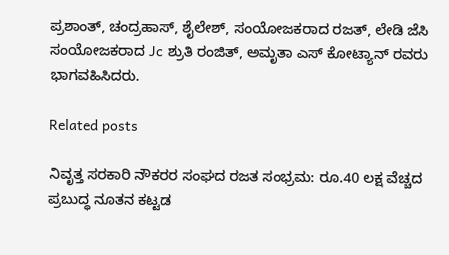ಪ್ರಶಾಂತ್, ಚಂದ್ರಹಾಸ್, ಶೈಲೇಶ್, ಸಂಯೋಜಕರಾದ ರಜತ್, ಲೇಡಿ ಜೆಸಿ ಸಂಯೋಜಕರಾದ Jc ಶ್ರುತಿ ರಂಜಿತ್, ಅಮೃತಾ ಎಸ್ ಕೋಟ್ಯಾನ್ ರವರು ಭಾಗವಹಿಸಿದರು.

Related posts

ನಿವೃತ್ತ ಸರಕಾರಿ ನೌಕರರ ಸಂಘದ ರಜತ ಸಂಭ್ರಮ: ರೂ.40 ಲಕ್ಷ ವೆಚ್ಚದ ಪ್ರಬುದ್ಧ ನೂತನ ಕಟ್ಟಡ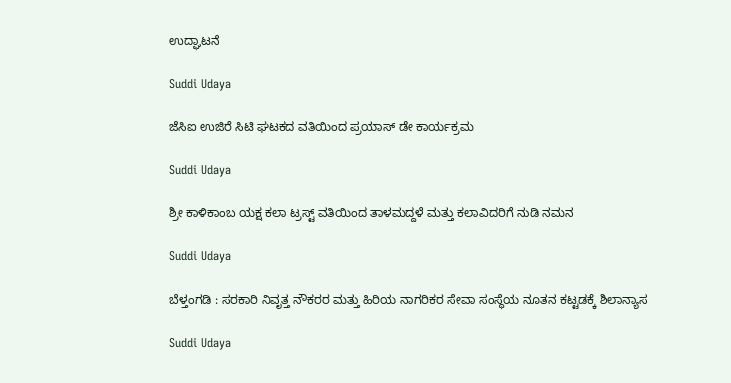ಉದ್ಘಾಟನೆ

Suddi Udaya

ಜೆಸಿಐ ಉಜಿರೆ ಸಿಟಿ ಘಟಕದ ವತಿಯಿಂದ ಪ್ರಯಾಸ್ ಡೇ ಕಾರ್ಯಕ್ರಮ

Suddi Udaya

ಶ್ರೀ ಕಾಳಿಕಾಂಬ ಯಕ್ಷ ಕಲಾ ಟ್ರಸ್ಟ್ ವತಿಯಿಂದ ತಾಳಮದ್ದಳೆ ಮತ್ತು ಕಲಾವಿದರಿಗೆ ನುಡಿ ನಮನ

Suddi Udaya

ಬೆಳ್ತಂಗಡಿ : ಸರಕಾರಿ ನಿವೃತ್ತ ನೌಕರರ ಮತ್ತು ಹಿರಿಯ ನಾಗರಿಕರ ಸೇವಾ ಸಂಸ್ಥೆಯ ನೂತನ ಕಟ್ಟಡಕ್ಕೆ ಶಿಲಾನ್ಯಾಸ

Suddi Udaya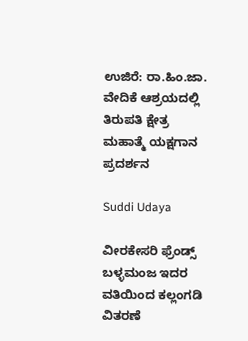ಉಜಿರೆ: ರಾ.ಹಿಂ.ಜಾ. ವೇದಿಕೆ ಆಶ್ರಯದಲ್ಲಿ ತಿರುಪತಿ ಕ್ಷೇತ್ರ ಮಹಾತ್ಮೆ ಯಕ್ಷಗಾನ ಪ್ರದರ್ಶನ

Suddi Udaya

ವೀರಕೇಸರಿ ಫ್ರೆಂಡ್ಸ್ ಬಳ್ಳಮಂಜ ಇದರ ವತಿಯಿಂದ ಕಲ್ಲಂಗಡಿ ವಿತರಣೆ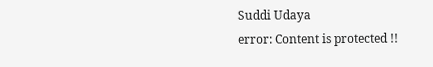Suddi Udaya
error: Content is protected !!